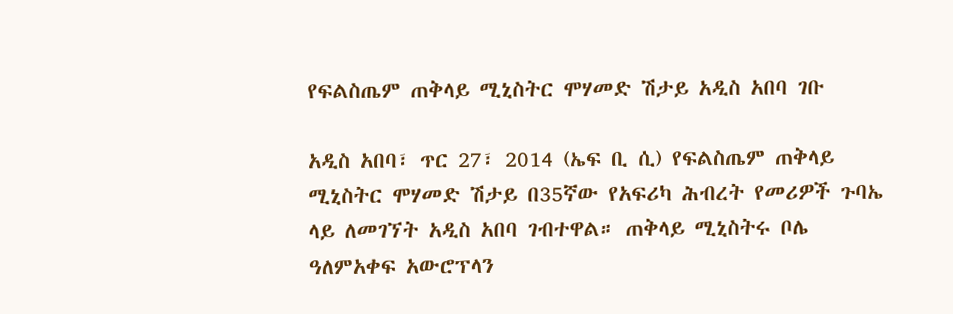የፍልስጤም ጠቅላይ ሚኒስትር ሞሃመድ ሽታይ አዲስ አበባ ገቡ

አዲስ አበባ፣ ጥር 27፣ 2014 (ኤፍ ቢ ሲ) የፍልስጤም ጠቅላይ ሚኒስትር ሞሃመድ ሽታይ በ35ኛው የአፍሪካ ሕብረት የመሪዎች ጉባኤ ላይ ለመገኘት አዲስ አበባ ገብተዋል። ጠቅላይ ሚኒስትሩ ቦሌ ዓለምአቀፍ አውሮፕላን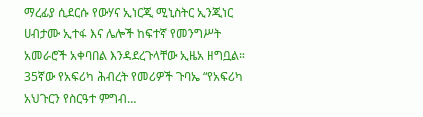ማረፊያ ሲደርሱ የውሃና ኢነርጂ ሚኒስትር ኢንጂነር ሀብታሙ ኢተፋ እና ሌሎች ከፍተኛ የመንግሥት አመራሮች አቀባበል እንዳደረጉላቸው ኢዜአ ዘግቧል። 35ኛው የአፍሪካ ሕብረት የመሪዎች ጉባኤ “የአፍሪካ አህጉርን የስርዓተ ምግብ…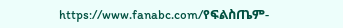https://www.fanabc.com/የፍልስጤም-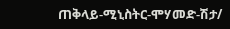ጠቅላይ-ሚኒስትር-ሞሃመድ-ሽታ/